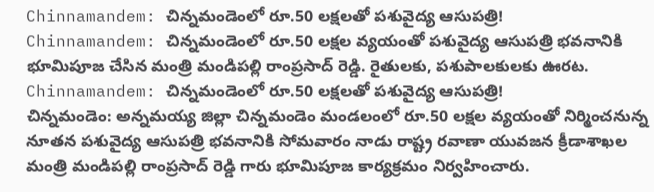Chinnamandem: చిన్నమండెంలో రూ.50 లక్షలతో పశువైద్య ఆసుపత్రి!
Chinnamandem: చిన్నమండెంలో రూ.50 లక్షల వ్యయంతో పశువైద్య ఆసుపత్రి భవనానికి భూమిపూజ చేసిన మంత్రి మండిపల్లి రాంప్రసాద్ రెడ్డి. రైతులకు, పశుపాలకులకు ఊరట.
Chinnamandem: చిన్నమండెంలో రూ.50 లక్షలతో పశువైద్య ఆసుపత్రి!
చిన్నమండెం: అన్నమయ్య జిల్లా చిన్నమండెం మండలంలో రూ.50 లక్షల వ్యయంతో నిర్మించనున్న నూతన పశువైద్య ఆసుపత్రి భవనానికి సోమవారం నాడు రాష్ట్ర రవాణా యువజన క్రీడాశాఖల మంత్రి మండిపల్లి రాంప్రసాద్ రెడ్డి గారు భూమిపూజ కార్యక్రమం నిర్వహించారు.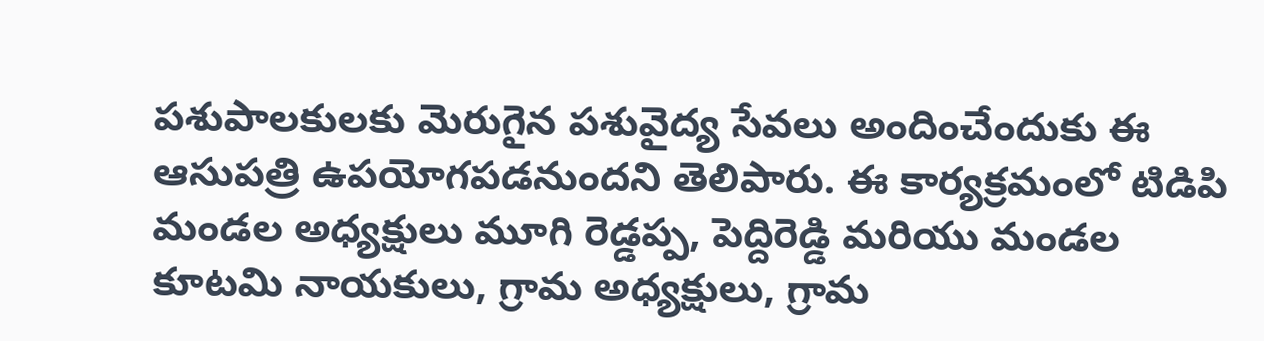పశుపాలకులకు మెరుగైన పశువైద్య సేవలు అందించేందుకు ఈ ఆసుపత్రి ఉపయోగపడనుందని తెలిపారు. ఈ కార్యక్రమంలో టిడిపి మండల అధ్యక్షులు మూగి రెడ్డప్ప, పెద్దిరెడ్డి మరియు మండల కూటమి నాయకులు, గ్రామ అధ్యక్షులు, గ్రామ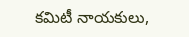కమిటీ నాయకులు,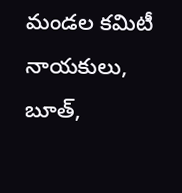మండల కమిటీ నాయకులు, బూత్,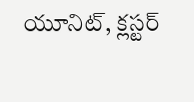యూనిట్, క్లస్టర్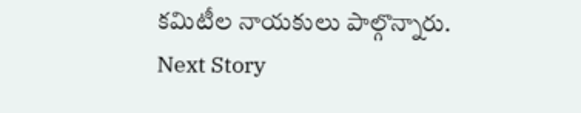కమిటీల నాయకులు పాల్గొన్నారు.
Next Story